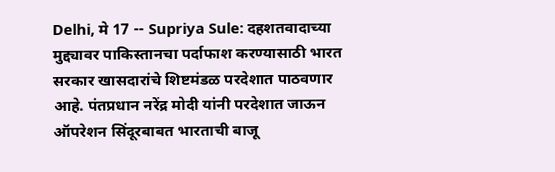Delhi, मे 17 -- Supriya Sule: दहशतवादाच्या मुद्द्यावर पाकिस्तानचा पर्दाफाश करण्यासाठी भारत सरकार खासदारांचे शिष्टमंडळ परदेशात पाठवणार आहे. पंतप्रधान नरेंद्र मोदी यांनी परदेशात जाऊन ऑपरेशन सिंदूरबाबत भारताची बाजू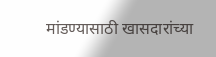मांडण्यासाठी खासदारांच्या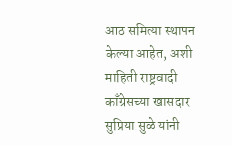आठ समित्या स्थापन केल्या आहेत, अशी माहिती राष्ट्रवादी काँग्रेसच्या खासदार सुप्रिया सुळे यांनी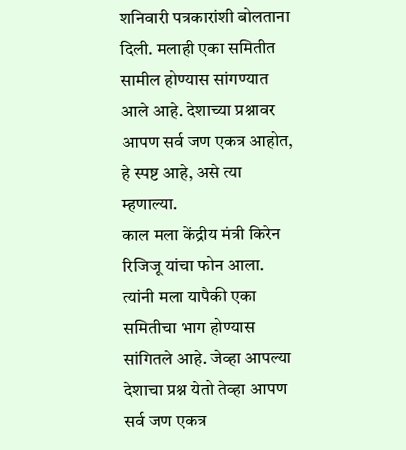शनिवारी पत्रकारांशी बोलताना दिली. मलाही एका समितीत सामील होण्यास सांगण्यात आले आहे. देशाच्या प्रश्नावर आपण सर्व जण एकत्र आहोत, हे स्पष्ट आहे, असे त्या म्हणाल्या.
काल मला केंद्रीय मंत्री किरेन रिजिजू यांचा फोन आला. त्यांनी मला यापैकी एका समितीचा भाग होण्यास सांगितले आहे. जेव्हा आपल्या देशाचा प्रश्न येतो तेव्हा आपण सर्व जण एकत्र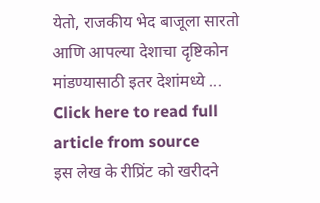येतो, राजकीय भेद बाजूला सारतो आणि आपल्या देशाचा दृष्टिकोन मांडण्यासाठी इतर देशांमध्ये ...
Click here to read full article from source
इस लेख के रीप्रिंट को खरीदने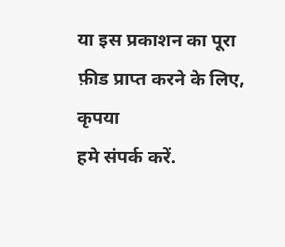या इस प्रकाशन का पूरा फ़ीड प्राप्त करने के लिए, कृपया
हमे संपर्क करें.